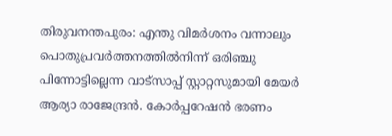തിരുവനന്തപുരം: എന്തു വിമർശനം വന്നാലും പൊതുപ്രവർത്തനത്തിൽനിന്ന് ഒരിഞ്ചു പിന്നോട്ടില്ലെന്ന വാട്‌സാപ്പ് സ്റ്റാറ്റസുമായി മേയർ ആര്യാ രാജേന്ദ്രൻ. കോർപ്പറേഷൻ ഭരണം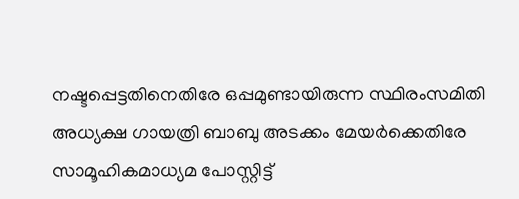നഷ്ടപ്പെട്ടതിനെതിരേ ഒപ്പമുണ്ടായിരുന്ന സ്ഥിരംസമിതി അധ്യക്ഷ ഗായത്രി ബാബു അടക്കം മേയർക്കെതിരേ സാമൂഹികമാധ്യമ പോസ്റ്റിട്ട്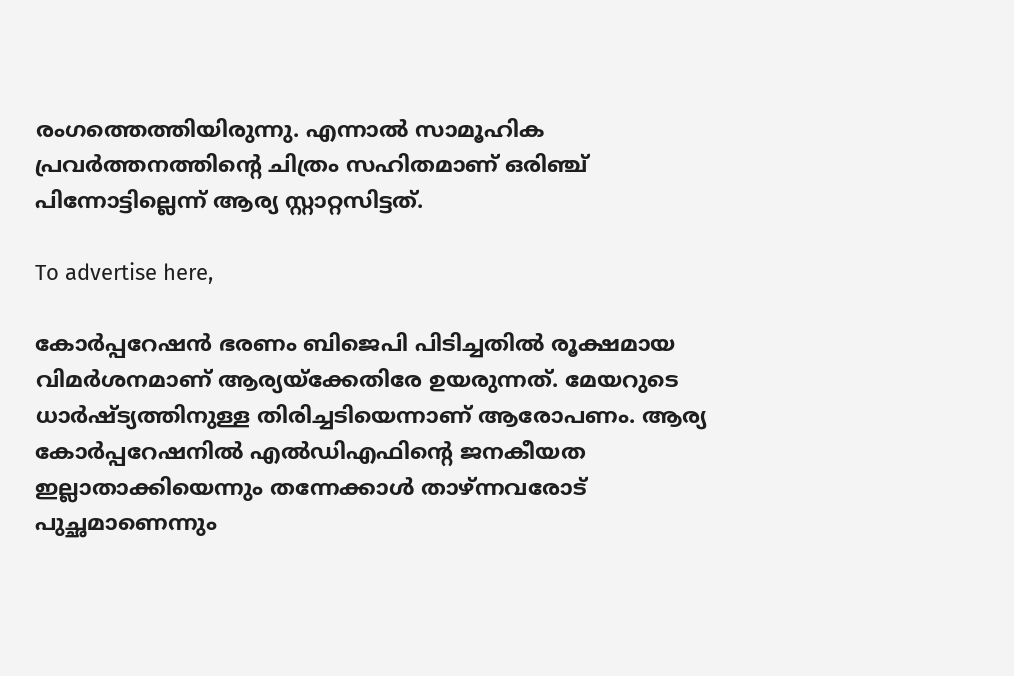രംഗത്തെത്തിയിരുന്നു. എന്നാൽ സാമൂഹിക പ്രവർത്തനത്തിന്റെ ചിത്രം സഹിതമാണ് ഒരിഞ്ച് പിന്നോട്ടില്ലെന്ന് ആര്യ സ്റ്റാറ്റസിട്ടത്.

To advertise here,

കോർപ്പറേഷൻ ഭരണം ബിജെപി പിടിച്ചതിൽ രൂക്ഷമായ വിമർശനമാണ് ആര്യയ്ക്കേതിരേ ഉയരുന്നത്. മേയറുടെ ധാർഷ്‌ട്യത്തിനുള്ള തിരിച്ചടിയെന്നാണ് ആരോപണം. ആര്യ കോർപ്പറേഷനിൽ എൽഡിഎഫിന്റെ ജനകീയത ഇല്ലാതാക്കിയെന്നും തന്നേക്കാൾ താഴ്ന്നവരോട് പുച്ഛമാണെന്നും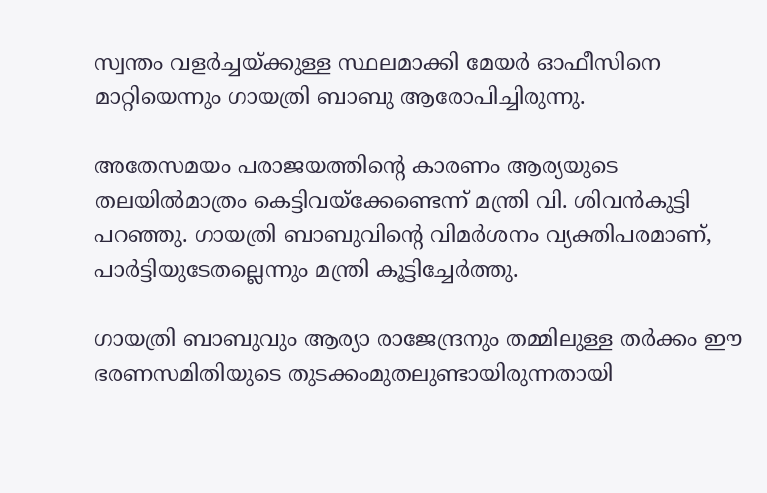സ്വന്തം വളർച്ചയ്ക്കുള്ള സ്ഥലമാക്കി മേയർ ഓഫീസിനെ മാറ്റിയെന്നും ഗായത്രി ബാബു ആരോപിച്ചിരുന്നു.

അതേസമയം പരാജയത്തിന്റെ കാരണം ആര്യയുടെ തലയിൽമാത്രം കെട്ടിവയ്ക്കേണ്ടെന്ന് മന്ത്രി വി. ശിവൻകുട്ടി പറഞ്ഞു. ഗായത്രി ബാബുവിന്റെ വിമർശനം വ്യക്തിപരമാണ്, പാർട്ടിയുടേതല്ലെന്നും മന്ത്രി കൂട്ടിച്ചേർത്തു.

ഗായത്രി ബാബുവും ആര്യാ രാജേന്ദ്രനും തമ്മിലുള്ള തർക്കം ഈ ഭരണസമിതിയുടെ തുടക്കംമുതലുണ്ടായിരുന്നതായി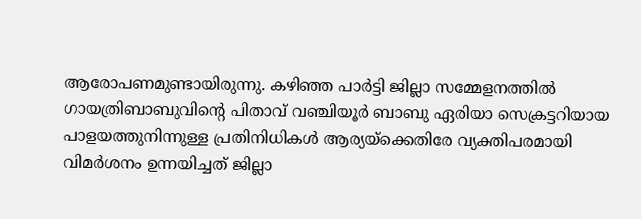ആരോപണമുണ്ടായിരുന്നു. കഴിഞ്ഞ പാർട്ടി ജില്ലാ സമ്മേളനത്തിൽ ഗായത്രിബാബുവിന്റെ പിതാവ് വഞ്ചിയൂർ ബാബു ഏരിയാ സെക്രട്ടറിയായ പാളയത്തുനിന്നുള്ള പ്രതിനിധികൾ ആര്യയ്ക്കെതിരേ വ്യക്തിപരമായി വിമർശനം ഉന്നയിച്ചത് ജില്ലാ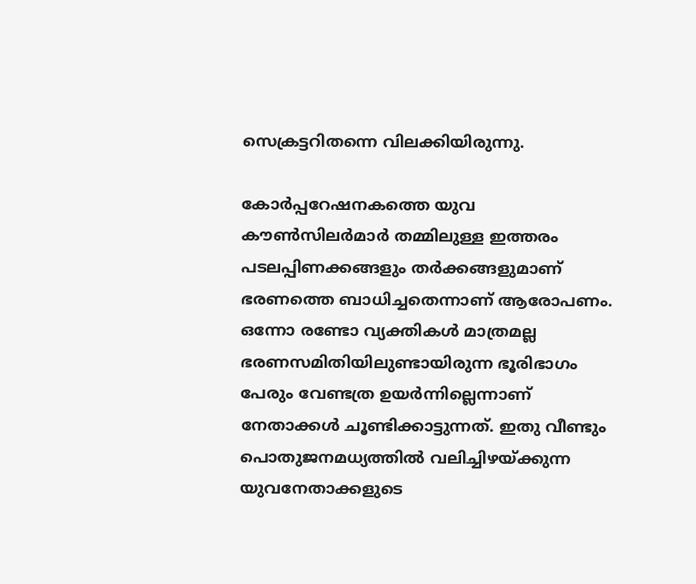സെക്രട്ടറിതന്നെ വിലക്കിയിരുന്നു.

കോർപ്പറേഷനകത്തെ യുവ കൗൺസിലർമാർ തമ്മിലുള്ള ഇത്തരം പടലപ്പിണക്കങ്ങളും തർക്കങ്ങളുമാണ് ഭരണത്തെ ബാധിച്ചതെന്നാണ് ആരോപണം. ഒന്നോ രണ്ടോ വ്യക്തികൾ മാത്രമല്ല ഭരണസമിതിയിലുണ്ടായിരുന്ന ഭൂരിഭാഗം പേരും വേണ്ടത്ര ഉയർന്നില്ലെന്നാണ് നേതാക്കൾ ചൂണ്ടിക്കാട്ടുന്നത്. ഇതു വീണ്ടും പൊതുജനമധ്യത്തിൽ വലിച്ചിഴയ്ക്കുന്ന യുവനേതാക്കളുടെ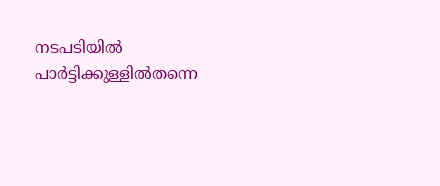നടപടിയിൽ പാർട്ടിക്കുള്ളിൽതന്നെ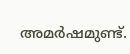അമർഷമുണ്ട്.